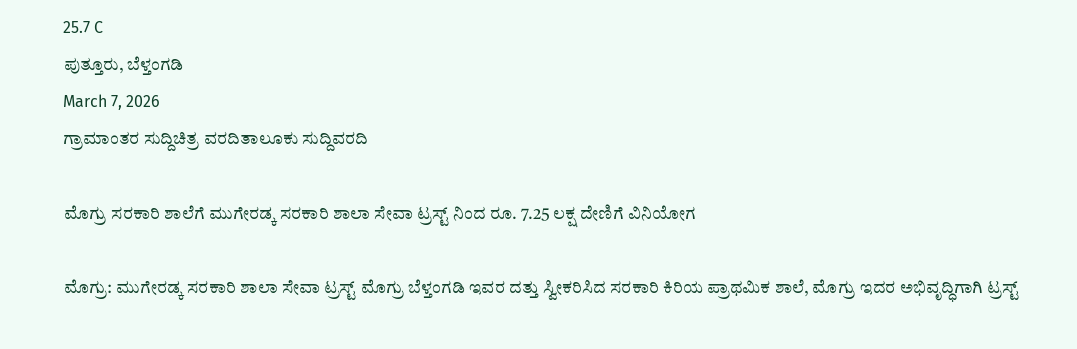25.7 C
ಪುತ್ತೂರು, ಬೆಳ್ತಂಗಡಿ
March 7, 2026
ಗ್ರಾಮಾಂತರ ಸುದ್ದಿಚಿತ್ರ ವರದಿತಾಲೂಕು ಸುದ್ದಿವರದಿ

ಮೊಗ್ರು ಸರಕಾರಿ ಶಾಲೆಗೆ ಮುಗೇರಡ್ಕ ಸರಕಾರಿ ಶಾಲಾ ಸೇವಾ ಟ್ರಸ್ಟ್ ನಿಂದ ರೂ. 7.25 ಲಕ್ಷ ದೇಣಿಗೆ ವಿನಿಯೋಗ

ಮೊಗ್ರು: ಮುಗೇರಡ್ಕ ಸರಕಾರಿ ಶಾಲಾ ಸೇವಾ ಟ್ರಸ್ಟ್ ಮೊಗ್ರು ಬೆಳ್ತಂಗಡಿ ಇವರ ದತ್ತು ಸ್ವೀಕರಿಸಿದ ಸರಕಾರಿ ಕಿರಿಯ ಪ್ರಾಥಮಿಕ ಶಾಲೆ, ಮೊಗ್ರು ಇದರ ಅಭಿವೃದ್ಧಿಗಾಗಿ ಟ್ರಸ್ಟ್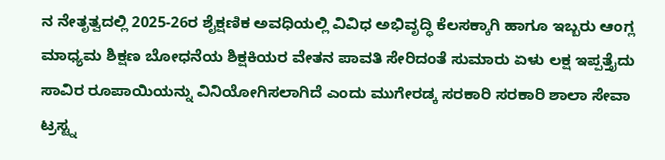ನ ನೇತೃತ್ವದಲ್ಲಿ 2025-26ರ ಶೈಕ್ಷಣಿಕ ಅವಧಿಯಲ್ಲಿ ವಿವಿಧ ಅಭಿವೃದ್ಧಿ ಕೆಲಸಕ್ಕಾಗಿ ಹಾಗೂ ಇಬ್ಬರು ಆಂಗ್ಲ ಮಾಧ್ಯಮ ಶಿಕ್ಷಣ ಬೋಧನೆಯ ಶಿಕ್ಷಕಿಯರ ವೇತನ ಪಾವತಿ ಸೇರಿದಂತೆ ಸುಮಾರು ಏಳು ಲಕ್ಷ ಇಪ್ಪತ್ತೈದು ಸಾವಿರ ರೂಪಾಯಿಯನ್ನು ವಿನಿಯೋಗಿಸಲಾಗಿದೆ ಎಂದು ಮುಗೇರಡ್ಕ ಸರಕಾರಿ ಸರಕಾರಿ ಶಾಲಾ ಸೇವಾ ಟ್ರಸ್ಟ್ನ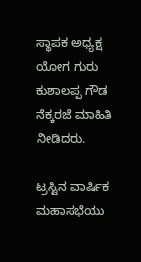ಸ್ಥಾಪಕ ಅಧ್ಯಕ್ಷ ಯೋಗ ಗುರು ಕುಶಾಲಪ್ಪ ಗೌಡ ನೆಕ್ಕರಜೆ ಮಾಹಿತಿ ನೀಡಿದರು.

ಟ್ರಸ್ಟಿನ ವಾರ್ಷಿಕ ಮಹಾಸಭೆಯು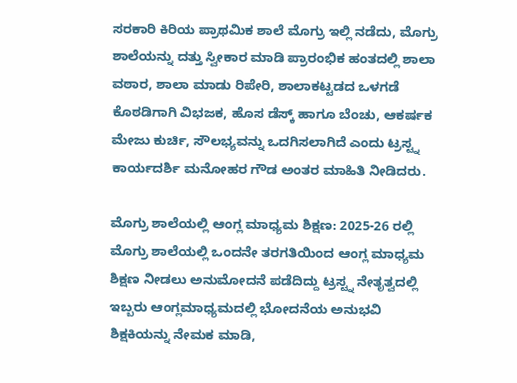ಸರಕಾರಿ ಕಿರಿಯ ಪ್ರಾಥಮಿಕ ಶಾಲೆ ಮೊಗ್ರು ಇಲ್ಲಿ ನಡೆದು, ಮೊಗ್ರು ಶಾಲೆಯನ್ನು ದತ್ತು ಸ್ವೀಕಾರ ಮಾಡಿ ಪ್ರಾರಂಭಿಕ ಹಂತದಲ್ಲಿ ಶಾಲಾ ವಠಾರ, ಶಾಲಾ ಮಾಡು ರಿಪೇರಿ, ಶಾಲಾಕಟ್ಟಡದ ಒಳಗಡೆ ಕೊಠಡಿಗಾಗಿ ವಿಭಜಕ, ಹೊಸ ಡೆಸ್ಕ್ ಹಾಗೂ ಬೆಂಚು, ಆಕರ್ಷಕ ಮೇಜು ಕುರ್ಚಿ, ಸೌಲಭ್ಯವನ್ನು ಒದಗಿಸಲಾಗಿದೆ ಎಂದು ಟ್ರಸ್ಟ್ನ ಕಾರ್ಯದರ್ಶಿ ಮನೋಹರ ಗೌಡ ಅಂತರ ಮಾಹಿತಿ ನೀಡಿದರು.

ಮೊಗ್ರು ಶಾಲೆಯಲ್ಲಿ ಆಂಗ್ಲ ಮಾಧ್ಯಮ ಶಿಕ್ಷಣ: 2025-26 ರಲ್ಲಿ ಮೊಗ್ರು ಶಾಲೆಯಲ್ಲಿ ಒಂದನೇ ತರಗತಿಯಿಂದ ಆಂಗ್ಲ ಮಾಧ್ಯಮ ಶಿಕ್ಷಣ ನೀಡಲು ಅನುಮೋದನೆ ಪಡೆದಿದ್ದು ಟ್ರಸ್ಟ್ನ ನೇತೃತ್ವದಲ್ಲಿ ಇಬ್ಬರು ಆಂಗ್ಲಮಾಧ್ಯಮದಲ್ಲಿ ಭೋದನೆಯ ಅನುಭವಿ ಶಿಕ್ಷಕಿಯನ್ನು ನೇಮಕ ಮಾಡಿ,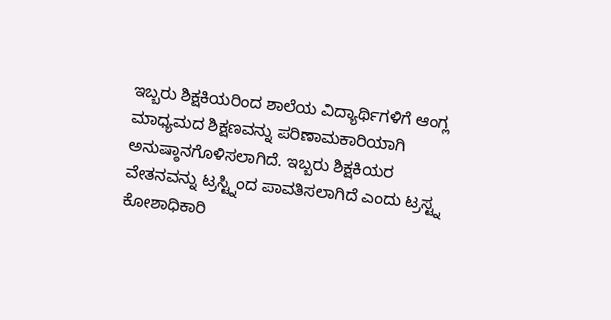ಇಬ್ಬರು ಶಿಕ್ಷಕಿಯರಿಂದ ಶಾಲೆಯ ವಿದ್ಯಾರ್ಥಿಗಳಿಗೆ ಆಂಗ್ಲ ಮಾಧ್ಯಮದ ಶಿಕ್ಷಣವನ್ನು ಪರಿಣಾಮಕಾರಿಯಾಗಿ ಅನುಷ್ಠಾನಗೊಳಿಸಲಾಗಿದೆ. ಇಬ್ಬರು ಶಿಕ್ಷಕಿಯರ ವೇತನವನ್ನು ಟ್ರಸ್ಟ್ನಿಂದ ಪಾವತಿಸಲಾಗಿದೆ ಎಂದು ಟ್ರಸ್ಟ್ನ ಕೋಶಾಧಿಕಾರಿ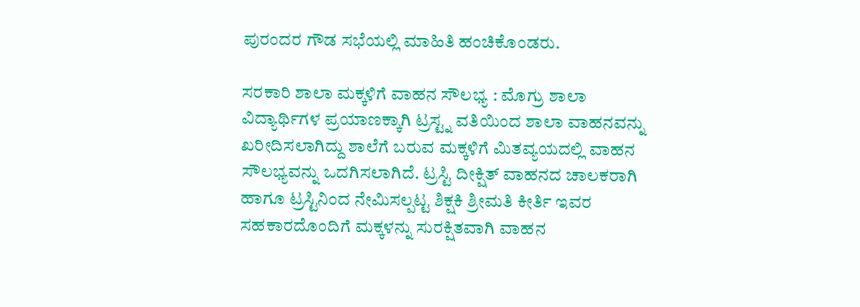ಪುರಂದರ ಗೌಡ ಸಭೆಯಲ್ಲಿ ಮಾಹಿತಿ ಹಂಚಿಕೊಂಡರು.

ಸರಕಾರಿ ಶಾಲಾ ಮಕ್ಕಳಿಗೆ ವಾಹನ ಸೌಲಭ್ಯ : ಮೊಗ್ರು ಶಾಲಾ ವಿದ್ಯಾರ್ಥಿಗಳ ಪ್ರಯಾಣಕ್ಕಾಗಿ ಟ್ರಸ್ಟ್ನ ವತಿಯಿಂದ ಶಾಲಾ ವಾಹನವನ್ನು ಖರೀದಿಸಲಾಗಿದ್ದು ಶಾಲೆಗೆ ಬರುವ ಮಕ್ಕಳಿಗೆ ಮಿತವ್ಯಯದಲ್ಲಿ ವಾಹನ ಸೌಲಭ್ಯವನ್ನು ಒದಗಿಸಲಾಗಿದೆ. ಟ್ರಸ್ಟಿ ದೀಕ್ಷಿತ್ ವಾಹನದ ಚಾಲಕರಾಗಿ ಹಾಗೂ ಟ್ರಸ್ಟಿನಿಂದ ನೇಮಿಸಲ್ಪಟ್ಟ ಶಿಕ್ಷಕಿ ಶ್ರೀಮತಿ ಕೀರ್ತಿ ಇವರ ಸಹಕಾರದೊಂದಿಗೆ ಮಕ್ಕಳನ್ನು ಸುರಕ್ಷಿತವಾಗಿ ವಾಹನ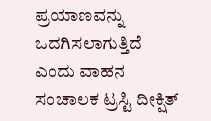ಪ್ರಯಾಣವನ್ನು ಒದಗಿಸಲಾಗುತ್ತಿದೆ ಎಂದು ವಾಹನ ಸಂಚಾಲಕ ಟ್ರಸ್ಟಿ ದೀಕ್ಷಿತ್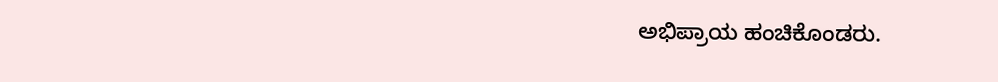ಅಭಿಪ್ರಾಯ ಹಂಚಿಕೊಂಡರು.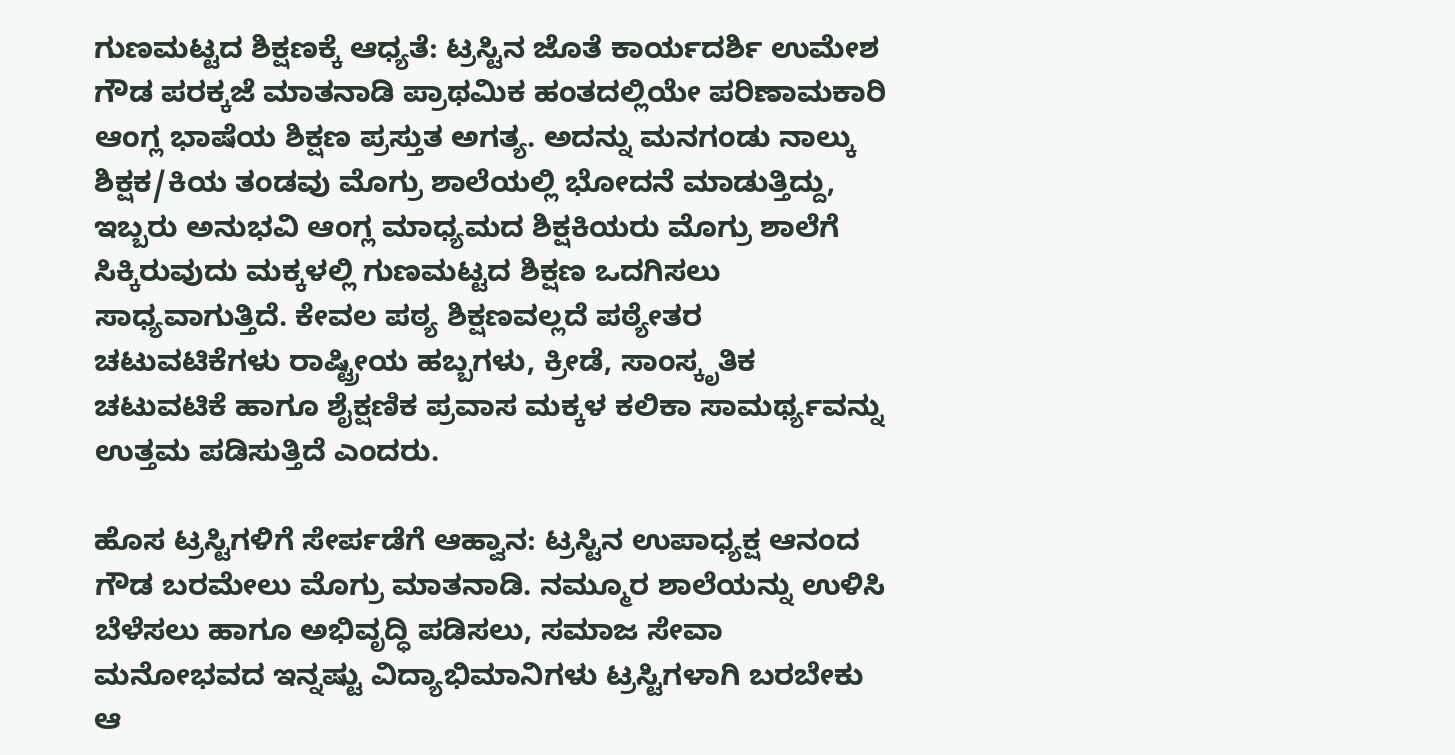ಗುಣಮಟ್ಟದ ಶಿಕ್ಷಣಕ್ಕೆ ಆಧ್ಯತೆ: ಟ್ರಸ್ಟಿನ ಜೊತೆ ಕಾರ್ಯದರ್ಶಿ ಉಮೇಶ ಗೌಡ ಪರಕ್ಕಜೆ ಮಾತನಾಡಿ ಪ್ರಾಥಮಿಕ ಹಂತದಲ್ಲಿಯೇ ಪರಿಣಾಮಕಾರಿ ಆಂಗ್ಲ ಭಾಷೆಯ ಶಿಕ್ಷಣ ಪ್ರಸ್ತುತ ಅಗತ್ಯ. ಅದನ್ನು ಮನಗಂಡು ನಾಲ್ಕು ಶಿಕ್ಷಕ/ಕಿಯ ತಂಡವು ಮೊಗ್ರು ಶಾಲೆಯಲ್ಲಿ ಭೋದನೆ ಮಾಡುತ್ತಿದ್ದು, ಇಬ್ಬರು ಅನುಭವಿ ಆಂಗ್ಲ ಮಾಧ್ಯಮದ ಶಿಕ್ಷಕಿಯರು ಮೊಗ್ರು ಶಾಲೆಗೆ ಸಿಕ್ಕಿರುವುದು ಮಕ್ಕಳಲ್ಲಿ ಗುಣಮಟ್ಟದ ಶಿಕ್ಷಣ ಒದಗಿಸಲು ಸಾಧ್ಯವಾಗುತ್ತಿದೆ. ಕೇವಲ ಪಠ್ಯ ಶಿಕ್ಷಣವಲ್ಲದೆ ಪಠ್ಯೇತರ ಚಟುವಟಿಕೆಗಳು ರಾಷ್ಟ್ರೀಯ ಹಬ್ಬಗಳು, ಕ್ರೀಡೆ, ಸಾಂಸ್ಕೃತಿಕ ಚಟುವಟಿಕೆ ಹಾಗೂ ಶೈಕ್ಷಣಿಕ ಪ್ರವಾಸ ಮಕ್ಕಳ ಕಲಿಕಾ ಸಾಮರ್ಥ್ಯವನ್ನು ಉತ್ತಮ ಪಡಿಸುತ್ತಿದೆ ಎಂದರು.

ಹೊಸ ಟ್ರಸ್ಟಿಗಳಿಗೆ ಸೇರ್ಪಡೆಗೆ ಆಹ್ವಾನ: ಟ್ರಸ್ಟಿನ ಉಪಾಧ್ಯಕ್ಷ ಆನಂದ ಗೌಡ ಬರಮೇಲು ಮೊಗ್ರು ಮಾತನಾಡಿ. ನಮ್ಮೂರ ಶಾಲೆಯನ್ನು ಉಳಿಸಿ ಬೆಳೆಸಲು ಹಾಗೂ ಅಭಿವೃದ್ಧಿ ಪಡಿಸಲು, ಸಮಾಜ ಸೇವಾ ಮನೋಭವದ ಇನ್ನಷ್ಟು ವಿದ್ಯಾಭಿಮಾನಿಗಳು ಟ್ರಸ್ಟಿಗಳಾಗಿ ಬರಬೇಕು ಆ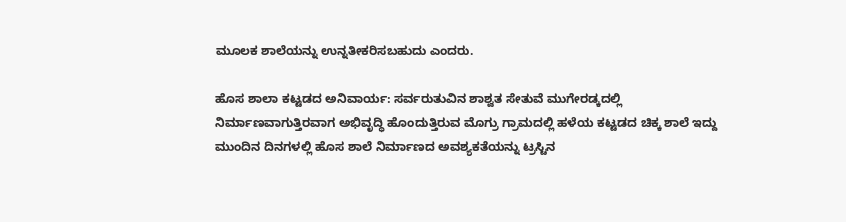ಮೂಲಕ ಶಾಲೆಯನ್ನು ಉನ್ನತೀಕರಿಸಬಹುದು ಎಂದರು.

ಹೊಸ ಶಾಲಾ ಕಟ್ಟಡದ ಅನಿವಾರ್ಯ: ಸರ್ವರುತುವಿನ ಶಾಶ್ವತ ಸೇತುವೆ ಮುಗೇರಡ್ಕದಲ್ಲಿ ನಿರ್ಮಾಣವಾಗುತ್ತಿರವಾಗ ಅಭಿವೃದ್ಧಿ ಹೊಂದುತ್ತಿರುವ ಮೊಗ್ರು ಗ್ರಾಮದಲ್ಲಿ ಹಳೆಯ ಕಟ್ಟಡದ ಚಿಕ್ಕ ಶಾಲೆ ಇದ್ದು ಮುಂದಿನ ದಿನಗಳಲ್ಲಿ ಹೊಸ ಶಾಲೆ ನಿರ್ಮಾಣದ ಅವಶ್ಯಕತೆಯನ್ನು ಟ್ರಸ್ಟಿನ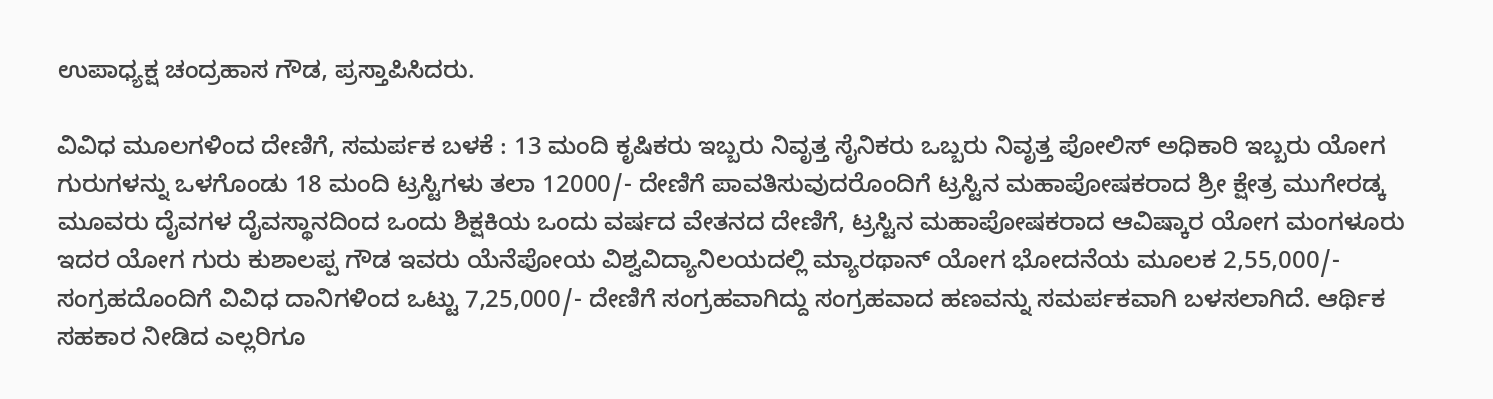ಉಪಾಧ್ಯಕ್ಷ ಚಂದ್ರಹಾಸ ಗೌಡ, ಪ್ರಸ್ತಾಪಿಸಿದರು.

ವಿವಿಧ ಮೂಲಗಳಿಂದ ದೇಣಿಗೆ, ಸಮರ್ಪಕ ಬಳಕೆ : 13 ಮಂದಿ ಕೃಷಿಕರು ಇಬ್ಬರು ನಿವೃತ್ತ ಸೈನಿಕರು ಒಬ್ಬರು ನಿವೃತ್ತ ಪೋಲಿಸ್ ಅಧಿಕಾರಿ ಇಬ್ಬರು ಯೋಗ ಗುರುಗಳನ್ನು ಒಳಗೊಂಡು 18 ಮಂದಿ ಟ್ರಸ್ಟಿಗಳು ತಲಾ 12000/- ದೇಣಿಗೆ ಪಾವತಿಸುವುದರೊಂದಿಗೆ ಟ್ರಸ್ಟಿನ ಮಹಾಪೋಷಕರಾದ ಶ್ರೀ ಕ್ಷೇತ್ರ ಮುಗೇರಡ್ಕ ಮೂವರು ದೈವಗಳ ದೈವಸ್ಥಾನದಿಂದ ಒಂದು ಶಿಕ್ಷಕಿಯ ಒಂದು ವರ್ಷದ ವೇತನದ ದೇಣಿಗೆ, ಟ್ರಸ್ಟಿನ ಮಹಾಪೋಷಕರಾದ ಆವಿಷ್ಕಾರ ಯೋಗ ಮಂಗಳೂರು ಇದರ ಯೋಗ ಗುರು ಕುಶಾಲಪ್ಪ ಗೌಡ ಇವರು ಯೆನೆಪೋಯ ವಿಶ್ವವಿದ್ಯಾನಿಲಯದಲ್ಲಿ ಮ್ಯಾರಥಾನ್ ಯೋಗ ಭೋದನೆಯ ಮೂಲಕ 2,55,000/- ಸಂಗ್ರಹದೊಂದಿಗೆ ವಿವಿಧ ದಾನಿಗಳಿಂದ ಒಟ್ಟು 7,25,000/- ದೇಣಿಗೆ ಸಂಗ್ರಹವಾಗಿದ್ದು ಸಂಗ್ರಹವಾದ ಹಣವನ್ನು ಸಮರ್ಪಕವಾಗಿ ಬಳಸಲಾಗಿದೆ. ಆರ್ಥಿಕ ಸಹಕಾರ ನೀಡಿದ ಎಲ್ಲರಿಗೂ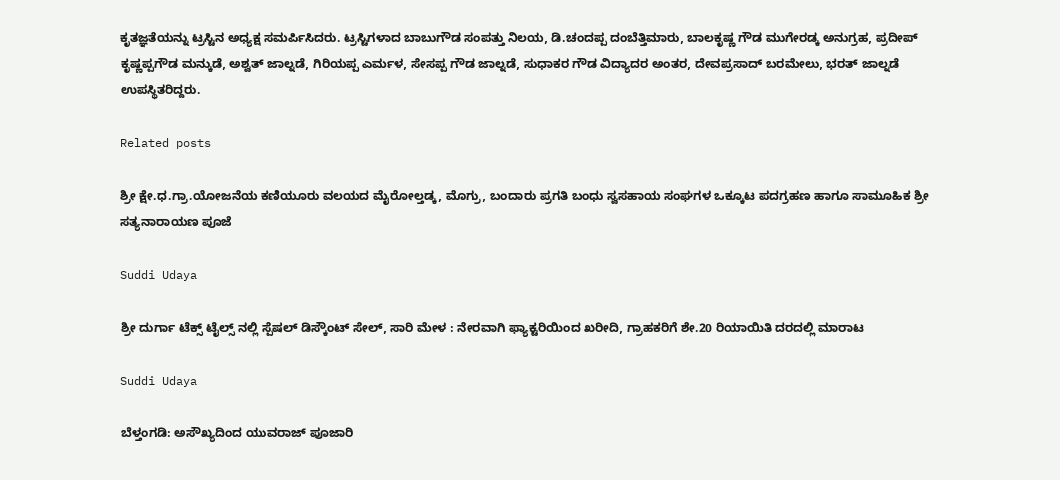ಕೃತಜ್ಞತೆಯನ್ನು ಟ್ರಸ್ಟಿನ ಅಧ್ಯಕ್ಷ ಸಮರ್ಪಿಸಿದರು. ಟ್ರಸ್ಟಿಗಳಾದ ಬಾಬುಗೌಡ ಸಂಪತ್ತು ನಿಲಯ, ಡಿ.ಚಂದಪ್ಪ ದಂಬೆತ್ತಿಮಾರು, ಬಾಲಕೃಷ್ಣ ಗೌಡ ಮುಗೇರಡ್ಕ ಅನುಗ್ರಹ, ಪ್ರದೀಪ್ ಕೃಷ್ಣಪ್ಪಗೌಡ ಮನ್ಕುಡೆ, ಅಶ್ವತ್ ಜಾಲ್ನಡೆ, ಗಿರಿಯಪ್ಪ ಎರ್ಮಳ, ಸೇಸಪ್ಪ ಗೌಡ ಜಾಲ್ನಡೆ, ಸುಧಾಕರ ಗೌಡ ವಿದ್ಯಾದರ ಅಂತರ, ದೇವಪ್ರಸಾದ್ ಬರಮೇಲು, ಭರತ್ ಜಾಲ್ನಡೆ ಉಪಸ್ಥಿತರಿದ್ದರು.

Related posts

ಶ್ರೀ ಕ್ಷೇ.ಧ.ಗ್ರಾ.ಯೋಜನೆಯ ಕಣಿಯೂರು ವಲಯದ ಮೈರೋಲ್ತಡ್ಕ, ಮೊಗ್ರು, ಬಂದಾರು ಪ್ರಗತಿ ಬಂಧು ಸ್ವಸಹಾಯ ಸಂಘಗಳ ಒಕ್ಕೂಟ ಪದಗ್ರಹಣ ಹಾಗೂ ಸಾಮೂಹಿಕ ಶ್ರೀ ಸತ್ಯನಾರಾಯಣ ಪೂಜೆ

Suddi Udaya

ಶ್ರೀ ದುರ್ಗಾ ಟೆಕ್ಸ್ ಟೈಲ್ಸ್ ನಲ್ಲಿ ಸ್ಪೆಷಲ್ ಡಿಸ್ಕೌಂಟ್ ಸೇಲ್, ಸಾರಿ ಮೇಳ : ನೇರವಾಗಿ ಫ್ಯಾಕ್ಟರಿಯಿಂದ ಖರೀದಿ, ಗ್ರಾಹಕರಿಗೆ ಶೇ.20 ರಿಯಾಯಿತಿ ದರದಲ್ಲಿ ಮಾರಾಟ

Suddi Udaya

ಬೆಳ್ತಂಗಡಿ: ಅಸೌಖ್ಯದಿಂದ ಯುವರಾಜ್ ಪೂಜಾರಿ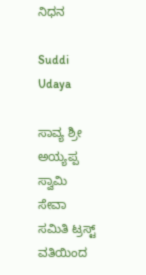ನಿಧನ

Suddi Udaya

ಸಾವ್ಯ ಶ್ರೀ ಅಯ್ಯಪ್ಪ ಸ್ವಾಮಿ ಸೇವಾ ಸಮಿತಿ ಟ್ರಸ್ಟ್ ವತಿಯಿಂದ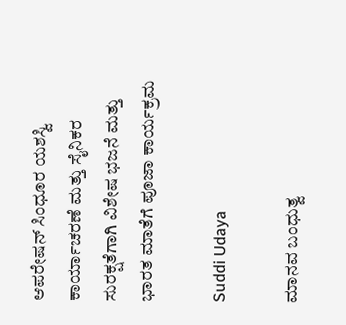ಆಪರೇಷನ್ ಸಿಂಧೂರ ಯಶಸ್ವಿ ಕಾರ್ಯಾಚರಣೆ ಮತ್ತು ಸೈನಿಕರ ಸುರಕ್ಷತೆಗಾಗಿ ವಿಶೇಷ ಭಜನೆ ಮತ್ತು ಭಾರತ ಮಾತೆಗೆ ಪೂಜಾ ಕಾರ್ಯಕ್ರಮ

Suddi Udaya

ಮಾನವ ಬಂಧುತ್ವ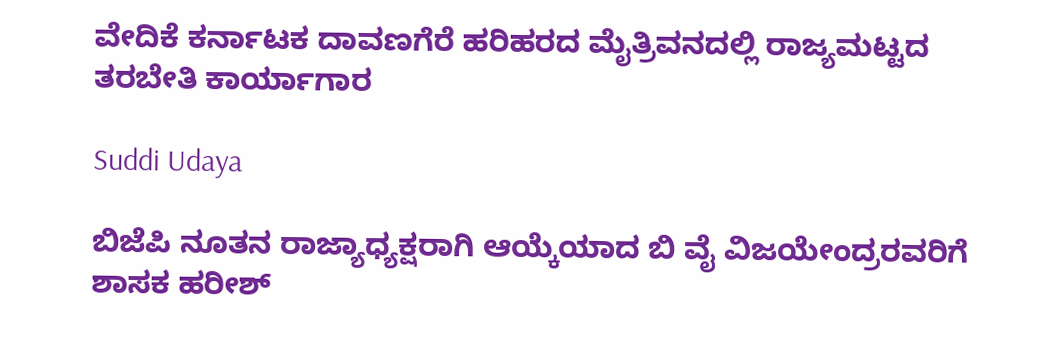ವೇದಿಕೆ ಕರ್ನಾಟಕ ದಾವಣಗೆರೆ ಹರಿಹರದ ಮೈತ್ರಿವನದಲ್ಲಿ ರಾಜ್ಯಮಟ್ಟದ ತರಬೇತಿ ಕಾರ್ಯಾಗಾರ

Suddi Udaya

ಬಿಜೆಪಿ ನೂತನ ರಾಜ್ಯಾಧ್ಯಕ್ಷರಾಗಿ ಆಯ್ಕೆಯಾದ ಬಿ ವೈ ವಿಜಯೇಂದ್ರರವರಿಗೆ ಶಾಸಕ ಹರೀಶ್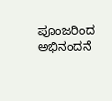ಪೂಂಜರಿಂದ ಅಭಿನಂದನೆ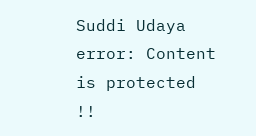Suddi Udaya
error: Content is protected !!